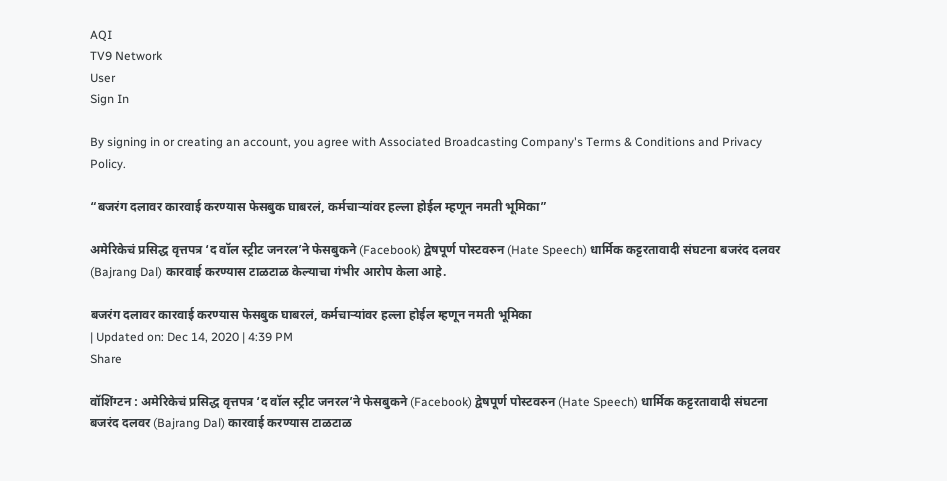AQI
TV9 Network
User
Sign In

By signing in or creating an account, you agree with Associated Broadcasting Company's Terms & Conditions and Privacy Policy.

“बजरंग दलावर कारवाई करण्यास फेसबुक घाबरलं, कर्मचाऱ्यांवर हल्ला होईल म्हणून नमती भूमिका”

अमेरिकेचं प्रसिद्ध वृत्तपत्र ‘द वॉल स्ट्रीट जनरल’ने फेसबुकने (Facebook) द्वेषपूर्ण पोस्टवरुन (Hate Speech) धार्मिक कट्टरतावादी संघटना बजरंद दलवर (Bajrang Dal) कारवाई करण्यास टाळटाळ केल्याचा गंभीर आरोप केला आहे.

बजरंग दलावर कारवाई करण्यास फेसबुक घाबरलं, कर्मचाऱ्यांवर हल्ला होईल म्हणून नमती भूमिका
| Updated on: Dec 14, 2020 | 4:39 PM
Share

वॉशिंग्टन : अमेरिकेचं प्रसिद्ध वृत्तपत्र ‘द वॉल स्ट्रीट जनरल’ने फेसबुकने (Facebook) द्वेषपूर्ण पोस्टवरुन (Hate Speech) धार्मिक कट्टरतावादी संघटना बजरंद दलवर (Bajrang Dal) कारवाई करण्यास टाळटाळ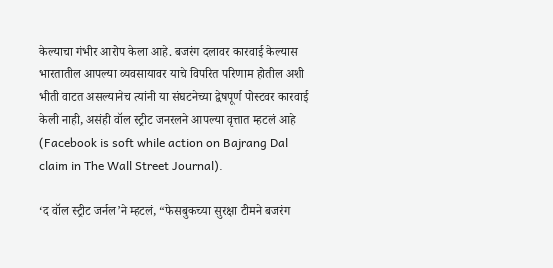केल्याचा गंभीर आरोप केला आहे. बजरंग दलावर कारवाई केल्यास भारतातील आपल्या व्यवसायावर याचे विपरित परिणाम होतील अशी भीती वाटत असल्यानेच त्यांनी या संघटनेच्या द्वेषपूर्ण पोस्टवर कारवाई केली नाही, असंही वॉल स्ट्रीट जनरलने आपल्या वृत्तात म्हटलं आहे (Facebook is soft while action on Bajrang Dal claim in The Wall Street Journal).

‘द वॉल स्ट्रीट जर्नल’ने म्हटलं, “फेसबुकच्या सुरक्षा टीमने बजरंग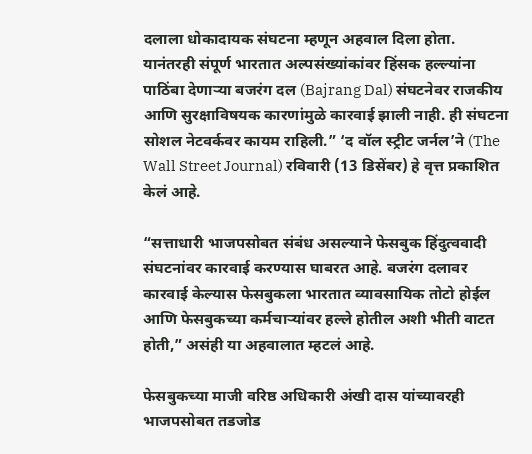दलाला धोकादायक संघटना म्हणून अहवाल दिला होता. यानंतरही संपूर्ण भारतात अल्पसंख्यांकांवर हिंसक हल्ल्यांना पाठिंबा देणाऱ्या बजरंग दल (Bajrang Dal) संघटनेवर राजकीय आणि सुरक्षाविषयक कारणांमुळे कारवाई झाली नाही. ही संघटना सोशल नेटवर्कवर कायम राहिली.” ‘द वॉल स्ट्रीट जर्नल’ने (The Wall Street Journal) रविवारी (13 डिसेंबर) हे वृत्त प्रकाशित केलं आहे.

“सत्ताधारी भाजपसोबत संबंध असल्याने फेसबुक हिंदुत्ववादी संघटनांवर कारवाई करण्यास घाबरत आहे. बजरंग दलावर कारवाई केल्यास फेसबुकला भारतात व्यावसायिक तोटो होईल आणि फेसबुकच्या कर्मचाऱ्यांवर हल्ले होतील अशी भीती वाटत होती,” असंही या अहवालात म्हटलं आहे.

फेसबुकच्या माजी वरिष्ठ अधिकारी अंखी दास यांच्यावरही भाजपसोबत तडजोड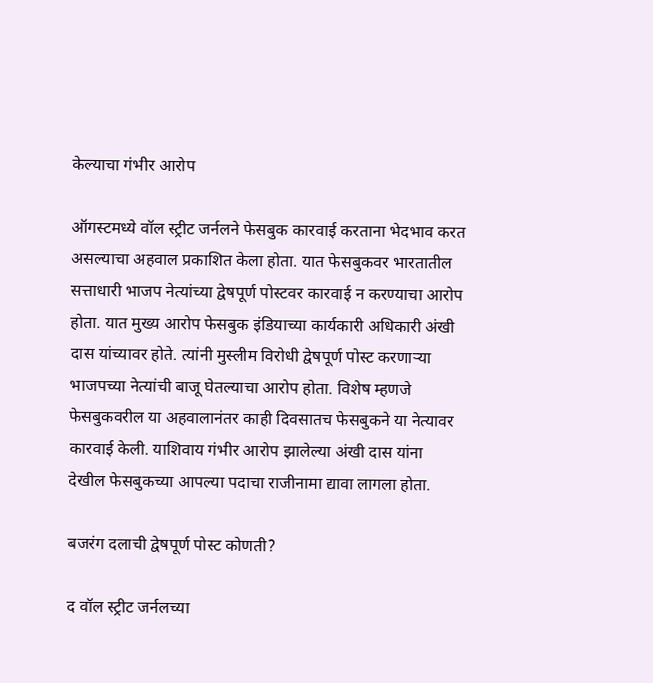केल्याचा गंभीर आरोप

ऑगस्टमध्ये वॉल स्ट्रीट जर्नलने फेसबुक कारवाई करताना भेदभाव करत असल्याचा अहवाल प्रकाशित केला होता. यात फेसबुकवर भारतातील सत्ताधारी भाजप नेत्यांच्या द्वेषपूर्ण पोस्टवर कारवाई न करण्याचा आरोप होता. यात मुख्य आरोप फेसबुक इंडियाच्या कार्यकारी अधिकारी अंखी दास यांच्यावर होते. त्यांनी मुस्लीम विरोधी द्वेषपूर्ण पोस्ट करणाऱ्या भाजपच्या नेत्यांची बाजू घेतल्याचा आरोप होता. विशेष म्हणजे फेसबुकवरील या अहवालानंतर काही दिवसातच फेसबुकने या नेत्यावर कारवाई केली. याशिवाय गंभीर आरोप झालेल्या अंखी दास यांना देखील फेसबुकच्या आपल्या पदाचा राजीनामा द्यावा लागला होता.

बजरंग दलाची द्वेषपूर्ण पोस्ट कोणती?

द वॉल स्ट्रीट जर्नलच्या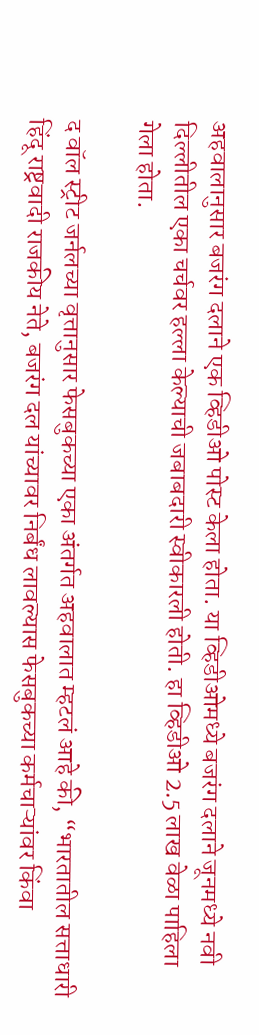अहवालानुसार बजरंग दलाने एक व्हिडीओ पोस्ट केला होता. या व्हिडीओमध्ये बजरंग दलाने जूनमध्ये नवी दिल्लीतील एका चर्चवर हल्ला केल्याची जबाबदारी स्वीकारली होती. हा व्हिडीओ 2.5 लाख वेळा पाहिला गेला होता.

द वॉल स्ट्रीट जर्नलच्या वृत्तानुसार फेसबुकच्या एका अंतर्गत अहवालात म्हटलं आहे की, “भारतातील सत्ताधारी हिंदू राष्ट्रवादी राजकीय नेते, बजरंग दल यांच्यावर निर्बंध लावल्यास फेसबुकच्या कर्मचाऱ्यांवर किंवा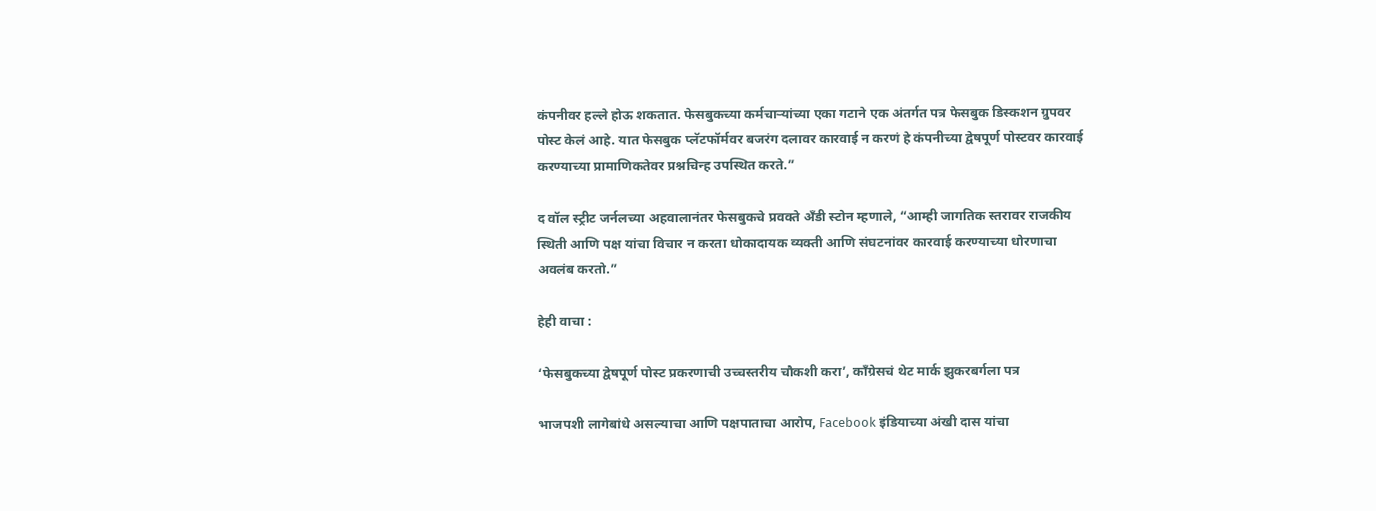कंपनीवर हल्ले होऊ शकतात. फेसबुकच्या कर्मचाऱ्यांच्या एका गटाने एक अंतर्गत पत्र फेसबुक डिस्कशन ग्रुपवर पोस्ट केलं आहे. यात फेसबुक प्लॅटफॉर्मवर बजरंग दलावर कारवाई न करणं हे कंपनीच्या द्वेषपूर्ण पोस्टवर कारवाई करण्याच्या प्रामाणिकतेवर प्रश्नचिन्ह उपस्थित करते.”

द वॉल स्ट्रीट जर्नलच्या अहवालानंतर फेसबुकचे प्रवक्ते अँडी स्टोन म्हणाले, “आम्ही जागतिक स्तरावर राजकीय स्थिती आणि पक्ष यांचा विचार न करता धोकादायक व्यक्ती आणि संघटनांवर कारवाई करण्याच्या धोरणाचा अवलंब करतो.”

हेही वाचा :

‘फेसबुकच्या द्वेषपूर्ण पोस्ट प्रकरणाची उच्चस्तरीय चौकशी करा’, काँग्रेसचं थेट मार्क झुकरबर्गला पत्र

भाजपशी लागेबांधे असल्याचा आणि पक्षपाताचा आरोप, Facebook इंडियाच्या अंखी दास यांचा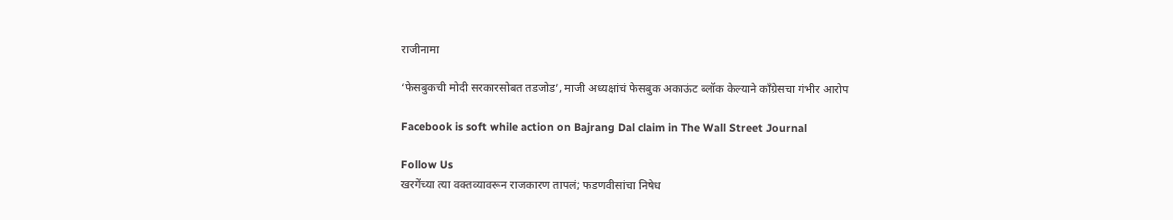राजीनामा

‘फेसबुकची मोदी सरकारसोबत तडजोड’, माजी अध्यक्षांचं फेसबुक अकाऊंट ब्लॉक केल्याने काँग्रेसचा गंभीर आरोप

Facebook is soft while action on Bajrang Dal claim in The Wall Street Journal

Follow Us
खरगेंच्या त्या वक्तव्यावरून राजकारण तापलं; फडणवीसांचा निषेध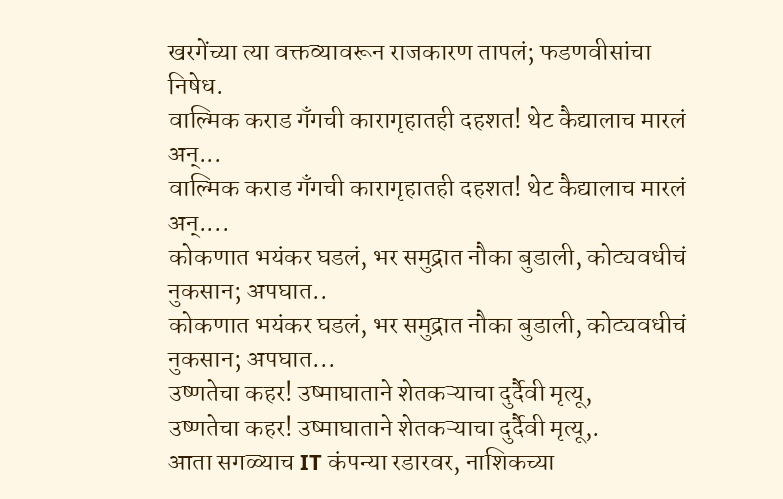खरगेंच्या त्या वक्तव्यावरून राजकारण तापलं; फडणवीसांचा निषेध.
वाल्मिक कराड गँगची कारागृहातही दहशत! थेट कैद्यालाच मारलं अन्...
वाल्मिक कराड गँगची कारागृहातही दहशत! थेट कैद्यालाच मारलं अन्....
कोकणात भयंकर घडलं, भर समुद्रात नौका बुडाली, कोट्यवधीचं नुकसान; अपघात..
कोकणात भयंकर घडलं, भर समुद्रात नौका बुडाली, कोट्यवधीचं नुकसान; अपघात...
उष्णतेचा कहर! उष्माघाताने शेतकऱ्याचा दुर्दैवी मृत्यू,
उष्णतेचा कहर! उष्माघाताने शेतकऱ्याचा दुर्दैवी मृत्यू,.
आता सगळ्याच IT कंपन्या रडारवर, नाशिकच्या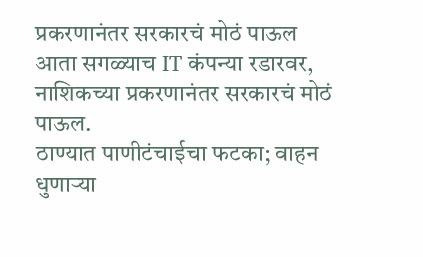प्रकरणानंतर सरकारचं मोठं पाऊल
आता सगळ्याच IT कंपन्या रडारवर, नाशिकच्या प्रकरणानंतर सरकारचं मोठं पाऊल.
ठाण्यात पाणीटंचाईचा फटका; वाहन धुणाऱ्या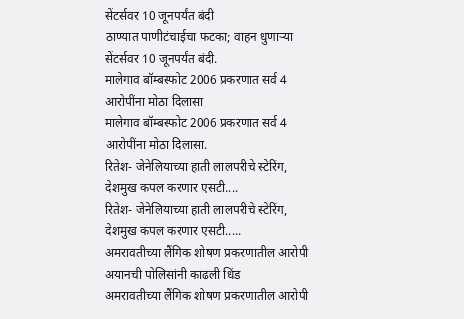सेंटर्सवर 10 जूनपर्यंत बंदी
ठाण्यात पाणीटंचाईचा फटका; वाहन धुणाऱ्या सेंटर्सवर 10 जूनपर्यंत बंदी.
मालेगाव बॉम्बस्फोट 2006 प्रकरणात सर्व 4 आरोपींना मोठा दिलासा
मालेगाव बॉम्बस्फोट 2006 प्रकरणात सर्व 4 आरोपींना मोठा दिलासा.
रितेश- जेनेलियाच्या हाती लालपरीचे स्टेरिंग, देशमुख कपल करणार एसटी....
रितेश- जेनेलियाच्या हाती लालपरीचे स्टेरिंग, देशमुख कपल करणार एसटी.....
अमरावतीच्या लैंगिक शोषण प्रकरणातील आरोपी अयानची पोलिसांनी काढली धिंड
अमरावतीच्या लैंगिक शोषण प्रकरणातील आरोपी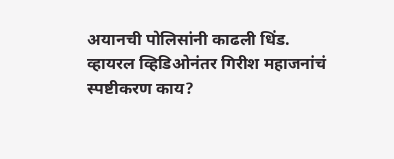अयानची पोलिसांनी काढली धिंड.
व्हायरल व्हिडिओनंतर गिरीश महाजनांचं स्पष्टीकरण काय?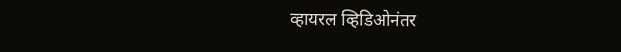व्हायरल व्हिडिओनंतर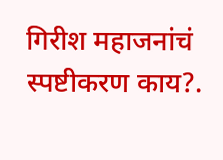गिरीश महाजनांचं स्पष्टीकरण काय?.